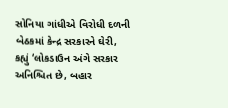સોનિયા ગાંધીએ વિરોધી દળની બેઠકમાં કેન્દ્ર સરકારને ઘેરી, કહ્યું ‘લોકડાઉન અંગે સરકાર અનિશ્ચિત છે, બહાર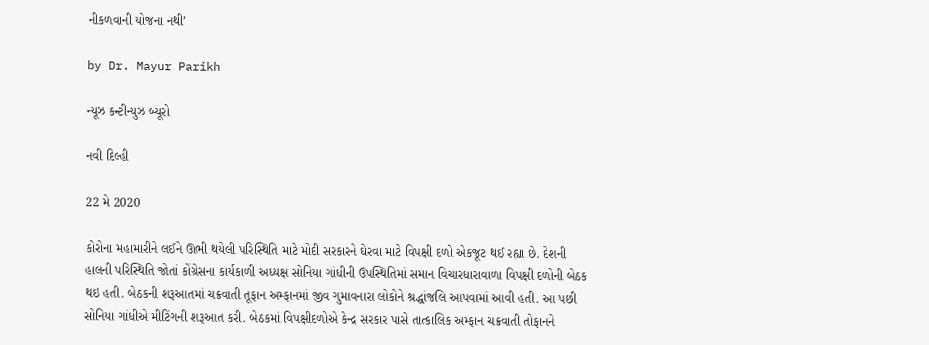નીકળવાની યોજના નથી’

by Dr. Mayur Parikh

ન્યૂઝ કન્ટીન્યુઝ બ્યૂરો

નવી દિલ્હી

22 મે 2020

કોરોના મહામારીને લઈને ઊભી થયેલી પરિસ્થિતિ માટે મોદી સરકારને ઘેરવા માટે વિપક્ષી દળો એકજૂટ થઈ રહ્યા છે. દેશની હાલની પરિસ્થિતિ જોતાં કોંગ્રેસના કાર્યકાળી અધ્યક્ષ સોનિયા ગાંધીની ઉપસ્થિતિમાં સમાન વિચારધારાવાળા વિપક્ષી દળોની બેઠક થઇ હતી. બેઠકની શરૂઆતમાં ચક્રવાતી તૂફાન અમ્ફાનમાં જીવ ગુમાવનારા લોકોને શ્રદ્ધાંજલિ આપવામાં આવી હતી. આ પછી સોનિયા ગાંધીએ મીટિંગની શરૂઆત કરી. બેઠકમાં વિપક્ષીદળોએ કેન્દ્ર સરકાર પાસે તાત્કાલિક અમ્ફાન ચક્રવાતી તોફાનને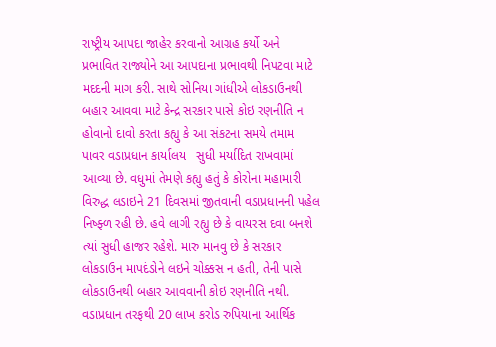રાષ્ટ્રીય આપદા જાહેર કરવાનો આગ્રહ કર્યો અને પ્રભાવિત રાજ્યોને આ આપદાના પ્રભાવથી નિપટવા માટે મદદની માગ કરી. સાથે સોનિયા ગાંધીએ લોકડાઉનથી બહાર આવવા માટે કેન્દ્ર સરકાર પાસે કોઇ રણનીતિ ન હોવાનો દાવો કરતા કહ્યુ કે આ સંકટના સમયે તમામ પાવર વડાપ્રધાન કાર્યાલય   સુધી મર્યાદિત રાખવામાં આવ્યા છે. વધુમાં તેમણે કહ્યુ હતું કે કોરોના મહામારી વિરુદ્ધ લડાઇને 21 દિવસમાં જીતવાની વડાપ્રધાનની પહેલ નિષ્ફ્ળ રહી છે. હવે લાગી રહ્યુ છે કે વાયરસ દવા બનશે ત્યાં સુધી હાજર રહેશે. મારુ માનવુ છે કે સરકાર લોકડાઉન માપદંડોને લઇને ચોક્કસ ન હતી, તેની પાસે લોકડાઉનથી બહાર આવવાની કોઇ રણનીતિ નથી. વડાપ્રધાન તરફથી 20 લાખ કરોડ રુપિયાના આર્થિક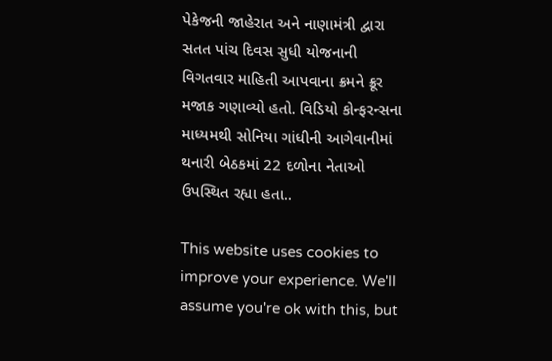પેકેજની જાહેરાત અને નાણામંત્રી દ્વારા સતત પાંચ દિવસ સુધી યોજનાની વિગતવાર માહિતી આપવાના ક્રમને ક્રૂર મજાક ગણાવ્યો હતો. વિડિયો કોન્ફરન્સના માધ્યમથી સોનિયા ગાંધીની આગેવાનીમાં થનારી બેઠકમાં 22 દળોના નેતાઓ ઉપસ્થિત રહ્યા હતા..

This website uses cookies to improve your experience. We'll assume you're ok with this, but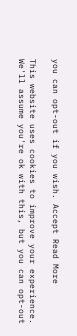you can opt-out if you wish. Accept Read More

This website uses cookies to improve your experience. We'll assume you're ok with this, but you can opt-out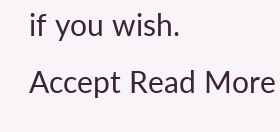if you wish. Accept Read More